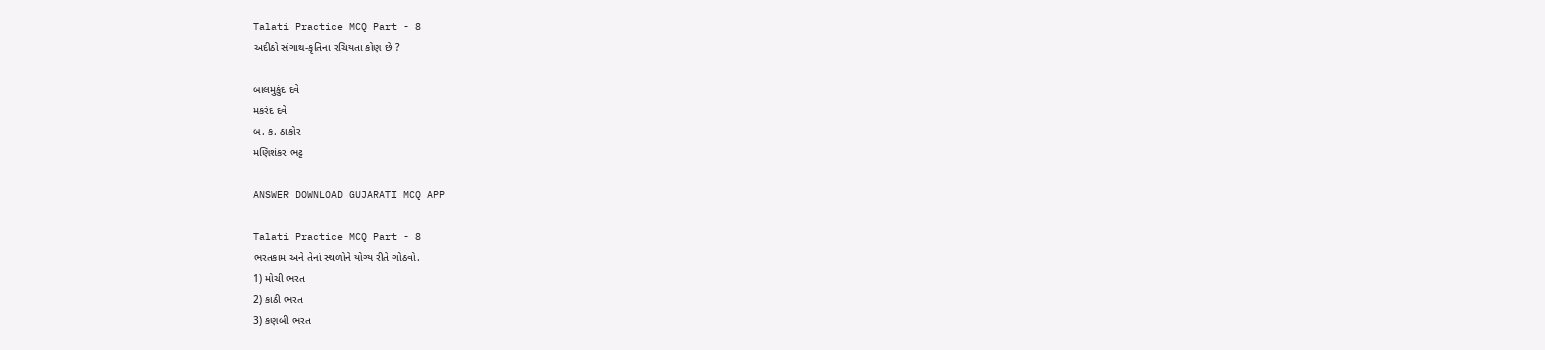Talati Practice MCQ Part - 8
અદીઠો સંગાથ-કૃતિના રચિયતા કોણ છે ?

બાલમુકુંદ દવે
મકરંદ દવે
બ. ક. ઠાકોર
મણિશંકર ભટ્ટ

ANSWER DOWNLOAD GUJARATI MCQ APP

Talati Practice MCQ Part - 8
ભરતકામ અને તેનાં સ્થળોને યોગ્ય રીતે ગોઠવો.
1) મોચી ભરત
2) કાઠી ભરત
3) કણબી ભરત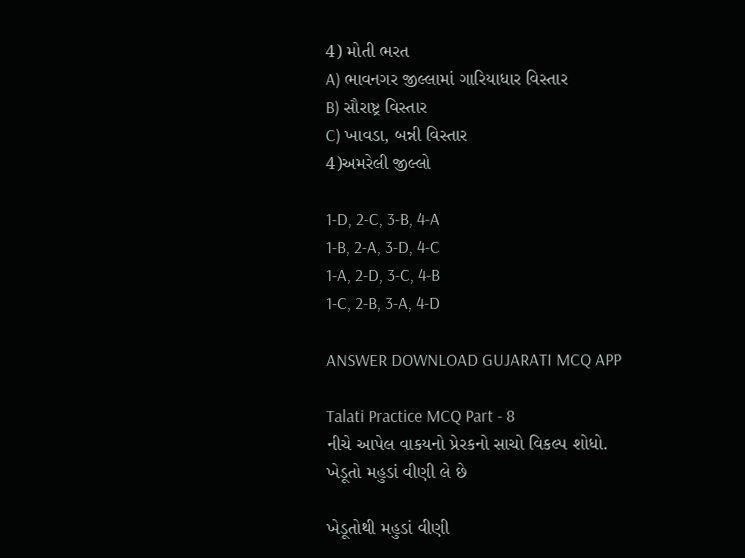4) મોતી ભરત
A) ભાવનગર જીલ્લામાં ગારિયાધાર વિસ્તાર
B) સૌરાષ્ટ્ર વિસ્તાર
C) ખાવડા, બન્ની વિસ્તાર
4)અમરેલી જીલ્લો

1-D, 2-C, 3-B, 4-A
1-B, 2-A, 3-D, 4-C
1-A, 2-D, 3-C, 4-B
1-C, 2-B, 3-A, 4-D

ANSWER DOWNLOAD GUJARATI MCQ APP

Talati Practice MCQ Part - 8
નીચે આપેલ વાકયનો પ્રેરકનો સાચો વિકલ્પ શોધો.
ખેડૂતો મહુડાં વીણી લે છે

ખેડૂતોથી મહુડાં વીણી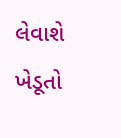લેવાશે
ખેડૂતો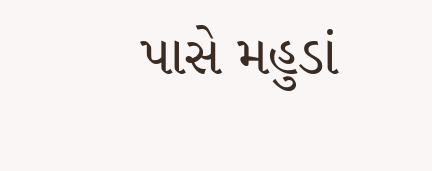પાસે મહુડાં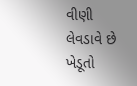વીણી લેવડાવે છે
ખેડૂતો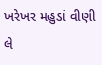ખરેખર મહુડાં વીણી લે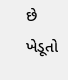છે
ખેડૂતો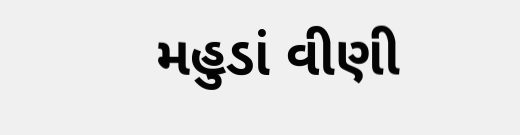મહુડાં વીણી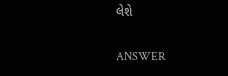લેશે

ANSWER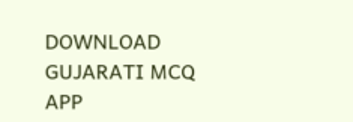DOWNLOAD GUJARATI MCQ APP